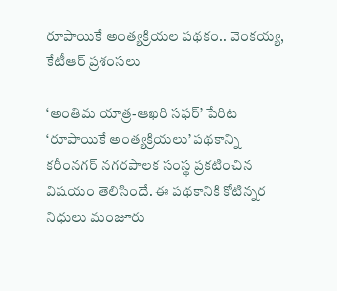రూపాయికే అంత్యక్రియల పథకం.. వెంకయ్య, కేటీఆర్ ప్రశంసలు

‘అంతిమ యాత్ర-ఆఖరి సఫర్’ పేరిట ‘రూపాయికే అంత్యక్రియలు’ పథకాన్ని కరీంనగర్ నగరపాలక సంస్థ ప్రకటించిన విషయం తెలిసిందే. ఈ పథకానికి కోటిన్నర నిధులు మంజూరు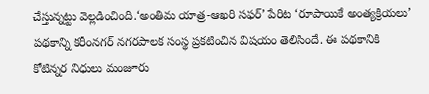చేస్తున్నట్టు వెల్లడించింది.‘అంతిమ యాత్ర-ఆఖరి సఫర్’ పేరిట ‘రూపాయికే అంత్యక్రియలు’ పథకాన్ని కరీంనగర్ నగరపాలక సంస్థ ప్రకటించిన విషయం తెలిసిందే. ఈ పథకానికి కోటిన్నర నిధులు మంజూరు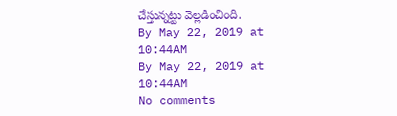చేస్తున్నట్టు వెల్లడించింది.
By May 22, 2019 at 10:44AM
By May 22, 2019 at 10:44AM
No comments